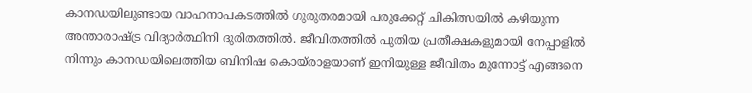കാനഡയിലുണ്ടായ വാഹനാപകടത്തിൽ ഗുരുതരമായി പരുക്കേറ്റ് ചികിത്സയിൽ കഴിയുന്ന അന്താരാഷ്ട്ര വിദ്യാർത്ഥിനി ദുരിതത്തിൽ. ജീവിതത്തിൽ പുതിയ പ്രതീക്ഷകളുമായി നേപ്പാളിൽ നിന്നും കാനഡയിലെത്തിയ ബിനിഷ കൊയ്രാളയാണ് ഇനിയുള്ള ജീവിതം മുന്നോട്ട് എങ്ങനെ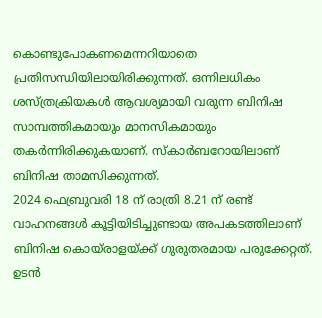കൊണ്ടുപോകണമെന്നറിയാതെ പ്രതിസന്ധിയിലായിരിക്കുന്നത്. ഒന്നിലധികം ശസ്ത്രക്രിയകൾ ആവശ്യമായി വരുന്ന ബിനിഷ സാമ്പത്തികമായും മാനസികമായും തകർന്നിരിക്കുകയാണ്. സ്കാർബറോയിലാണ് ബിനിഷ താമസിക്കുന്നത്.
2024 ഫെബ്രുവരി 18 ന് രാത്രി 8.21 ന് രണ്ട് വാഹനങ്ങൾ കൂട്ടിയിടിച്ചുണ്ടായ അപകടത്തിലാണ് ബിനിഷ കൊയ്രാളയ്ക്ക് ഗുരുതരമായ പരുക്കേറ്റത്. ഉടൻ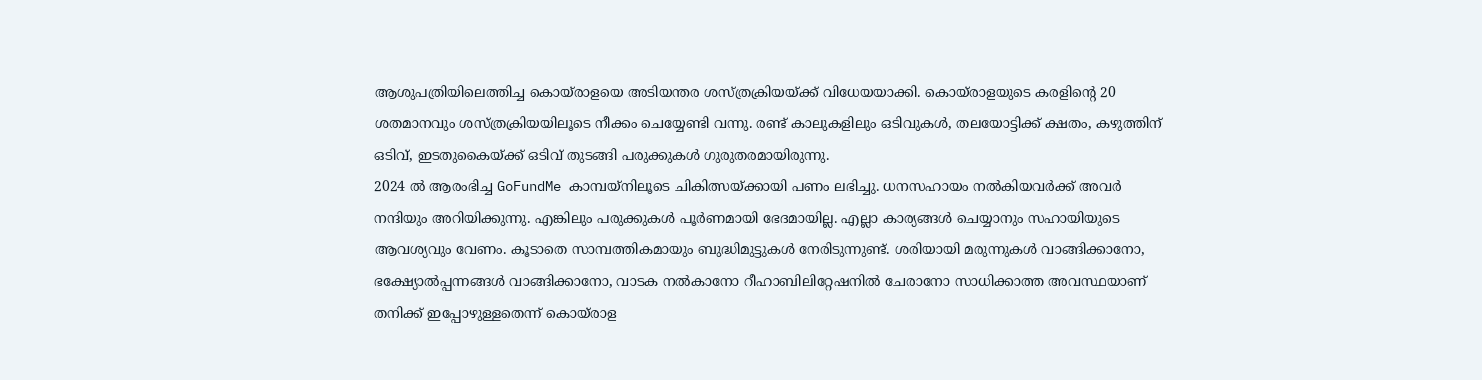ആശുപത്രിയിലെത്തിച്ച കൊയ്രാളയെ അടിയന്തര ശസ്ത്രക്രിയയ്ക്ക് വിധേയയാക്കി. കൊയ്രാളയുടെ കരളിന്റെ 20 ശതമാനവും ശസ്ത്രക്രിയയിലൂടെ നീക്കം ചെയ്യേണ്ടി വന്നു. രണ്ട് കാലുകളിലും ഒടിവുകൾ, തലയോട്ടിക്ക് ക്ഷതം, കഴുത്തിന് ഒടിവ്, ഇടതുകൈയ്ക്ക് ഒടിവ് തുടങ്ങി പരുക്കുകൾ ഗുരുതരമായിരുന്നു.
2024 ൽ ആരംഭിച്ച GoFundMe കാമ്പയ്നിലൂടെ ചികിത്സയ്ക്കായി പണം ലഭിച്ചു. ധനസഹായം നൽകിയവർക്ക് അവർ നന്ദിയും അറിയിക്കുന്നു. എങ്കിലും പരുക്കുകൾ പൂർണമായി ഭേദമായില്ല. എല്ലാ കാര്യങ്ങൾ ചെയ്യാനും സഹായിയുടെ ആവശ്യവും വേണം. കൂടാതെ സാമ്പത്തികമായും ബുദ്ധിമുട്ടുകൾ നേരിടുന്നുണ്ട്. ശരിയായി മരുന്നുകൾ വാങ്ങിക്കാനോ, ഭക്ഷ്യോൽപ്പന്നങ്ങൾ വാങ്ങിക്കാനോ, വാടക നൽകാനോ റീഹാബിലിറ്റേഷനിൽ ചേരാനോ സാധിക്കാത്ത അവസ്ഥയാണ് തനിക്ക് ഇപ്പോഴുള്ളതെന്ന് കൊയ്രാള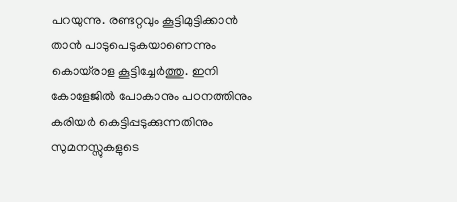പറയുന്നു. രണ്ടറ്റവും കൂട്ടിമുട്ടിക്കാൻ താൻ പാടുപെടുകയാണെന്നും കൊയ്രാള കൂട്ടിച്ചേർത്തു. ഇനി കോളേജിൽ പോകാനും പഠനത്തിനും കരിയർ കെട്ടിപ്പടുക്കുന്നതിനും സുമനസ്സുകളുടെ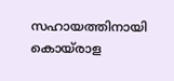സഹായത്തിനായി കൊയ്രാള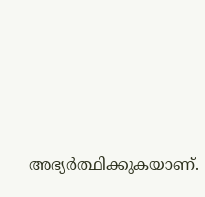അഭ്യർത്ഥിക്കുകയാണ്.